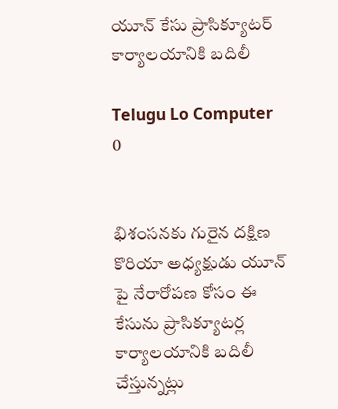యూన్ కేసు ప్రాసిక్యూటర్ కార్యాలయానికి బదిలీ

Telugu Lo Computer
0


భిశంసనకు గురైన దక్షిణ కొరియా అధ్యక్షుడు యూన్ పై నేరారోపణ కోసం ఈ కేసును ప్రాసిక్యూటర్ల కార్యాలయానికి బదిలీ చేస్తున్నట్లు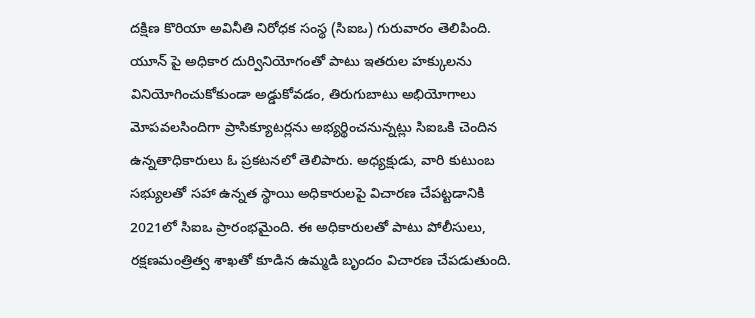దక్షిణ కొరియా అవినీతి నిరోధక సంస్థ (సిఐఒ) గురువారం తెలిపింది. యూన్ పై అధికార దుర్వినియోగంతో పాటు ఇతరుల హక్కులను వినియోగించుకోకుండా అడ్డుకోవడం, తిరుగుబాటు అభియోగాలు మోపవలసిందిగా ప్రాసిక్యూటర్లను అభ్యర్థించనున్నట్లు సిఐఒకి చెందిన ఉన్నతాధికారులు ఓ ప్రకటనలో తెలిపారు. అధ్యక్షుడు, వారి కుటుంబ సభ్యులతో సహా ఉన్నత స్థాయి అధికారులపై విచారణ చేపట్టడానికి 2021లో సిఐఒ ప్రారంభమైంది. ఈ అధికారులతో పాటు పోలీసులు, రక్షణమంత్రిత్వ శాఖతో కూడిన ఉమ్మడి బృందం విచారణ చేపడుతుంది.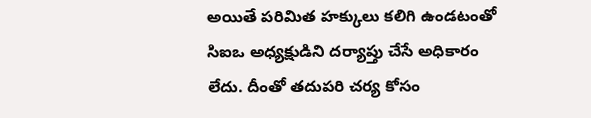అయితే పరిమిత హక్కులు కలిగి ఉండటంతో సిఐఒ అధ్యక్షుడిని దర్యాప్తు చేసే అధికారం లేదు. దీంతో తదుపరి చర్య కోసం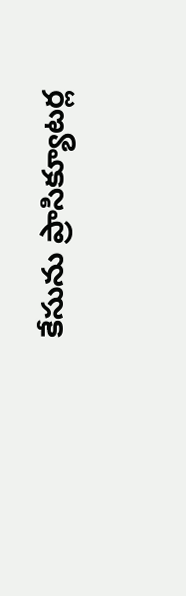కేసును ప్రాసిక్యూటర్ల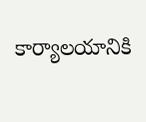కార్యాలయానికి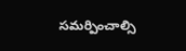సమర్పించాల్సి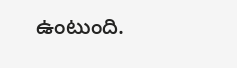ఉంటుంది.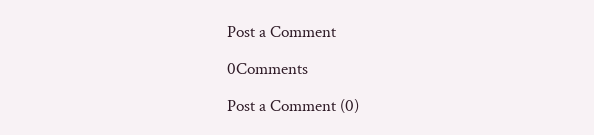Post a Comment

0Comments

Post a Comment (0)